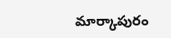మార్కాపురం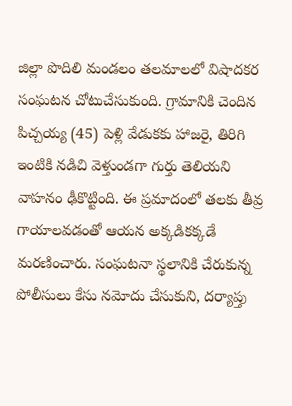జిల్లా పొదిలి మండలం తలమాలలో విషాదకర సంఘటన చోటుచేసుకుంది. గ్రామానికి చెందిన పిచ్చయ్య (45) పెళ్లి వేడుకకు హాజరై, తిరిగి ఇంటికి నడిచి వెళ్తుండగా గుర్తు తెలియని వాహనం ఢీకొట్టింది. ఈ ప్రమాదంలో తలకు తీవ్ర గాయాలవడంతో ఆయన అక్కడికక్కడే మరణించారు. సంఘటనా స్థలానికి చేరుకున్న పోలీసులు కేసు నమోదు చేసుకుని, దర్యాప్తు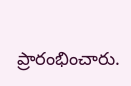ప్రారంభించారు.